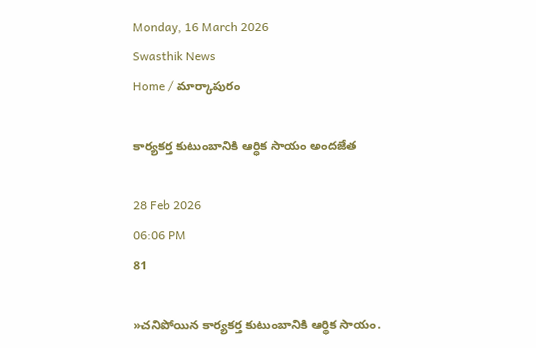Monday, 16 March 2026
Swasthik News
Home / మార్కాపురం

కార్యకర్త కుటుంబానికి ఆర్ధిక సాయం అందజేత

28 Feb 2026
06:06 PM
81

»చనిపోయిన కార్యకర్త కుటుంబానికి ఆర్థిక సాయం.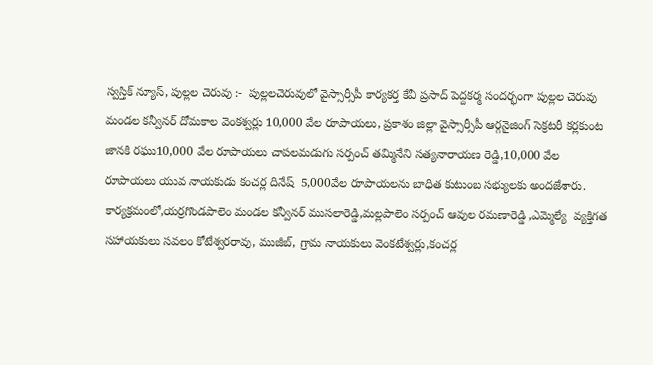స్వస్తిక్ న్యూస్, పుల్లల చెరువు :-  పుల్లలచెరువులో వైస్సార్సీపీ కార్యకర్త కేవీ ప్రసాద్ పెద్దకర్మ సందర్భంగా పుల్లల చెరువు మండల కన్వీనర్ దోమకాల వెంకశ్వర్లు 10,000 వేల రూపాయలు, ప్రకాశం జిల్లా వైస్సార్సీపీ ఆర్గనైజింగ్ సెక్రటరీ కర్లకుంట జానకి రఘు10,000 వేల రూపాయలు చాపలమడుగు సర్పంచ్ తమ్మినేని సత్యనారాయణ రెడ్డి,10,000 వేల రూపాయలు యువ నాయకుడు కంచర్ల దినేష్  5,000వేల రూపాయలను బాధిత కుటుంబ సభ్యులకు అందజేశారు. కార్యక్రమంలో,యర్రగొండపాలెం మండల కన్వీనర్ ముసలారెడ్డి,మల్లపాలెం సర్పంచ్ ఆవుల రమణారెడ్డి ,ఎమ్మెల్యే  వ్యక్తిగత సహాయకులు సవలం కోటేశ్వరరావు, ముజీబ్, గ్రామ నాయకులు వెంకటేశ్వర్లు,కంచర్ల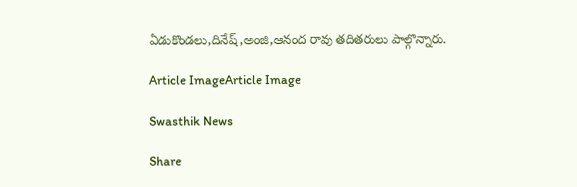ఏడుకొండలు,దినేష్,అంజి,ఆనంద రావు తదితరులు పాల్గొన్నారు.

Article ImageArticle Image

Swasthik News

Share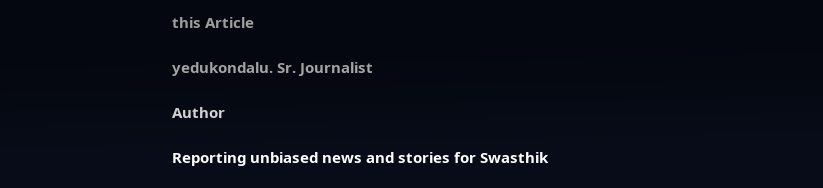this Article

yedukondalu. Sr. Journalist

Author

Reporting unbiased news and stories for Swasthik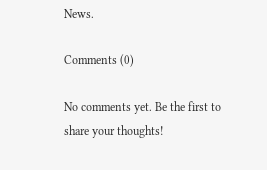News.

Comments (0)

No comments yet. Be the first to share your thoughts!